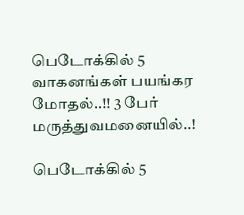பெடோக்கில் 5 வாகனங்கள் பயங்கர மோதல்..!! 3 பேர் மருத்துவமனையில்..!

பெடோக்கில் 5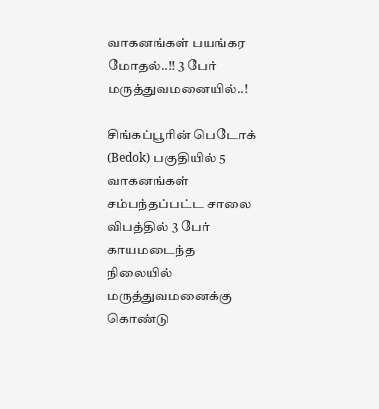வாகனங்கள் பயங்கர மோதல்..!! 3 பேர் மருத்துவமனையில்..!

சிங்கப்பூரின் பெடோக் (Bedok) பகுதியில் 5 வாகனங்கள் சம்பந்தப்பட்ட சாலை விபத்தில் 3 பேர் காயமடைந்த நிலையில் மருத்துவமனைக்கு கொண்டு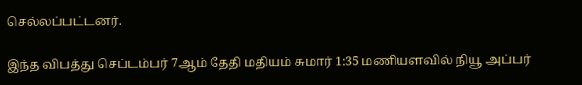செல்லப்பட்டனர்.

இந்த விபத்து செப்டம்பர் 7ஆம் தேதி மதியம் சுமார் 1:35 மணியளவில் நியூ அப்பர்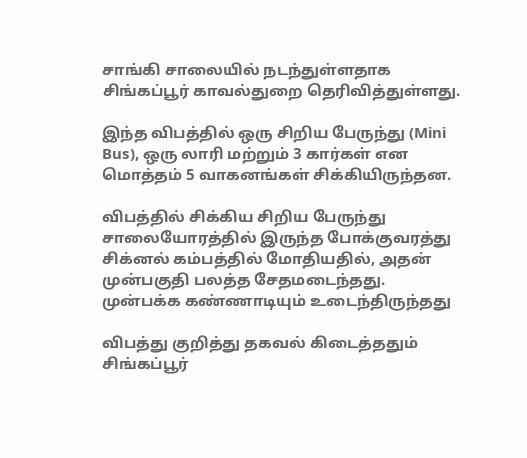சாங்கி சாலையில் நடந்துள்ளதாக சிங்கப்பூர் காவல்துறை தெரிவித்துள்ளது.

இந்த விபத்தில் ஒரு சிறிய பேருந்து (Mini Bus), ஒரு லாரி மற்றும் 3 கார்கள் என மொத்தம் 5 வாகனங்கள் சிக்கியிருந்தன.

விபத்தில் சிக்கிய சிறிய பேருந்து சாலையோரத்தில் இருந்த போக்குவரத்து சிக்னல் கம்பத்தில் மோதியதில், அதன் முன்பகுதி பலத்த சேதமடைந்தது. முன்பக்க கண்ணாடியும் உடைந்திருந்தது

விபத்து குறித்து தகவல் கிடைத்ததும் சிங்கப்பூர்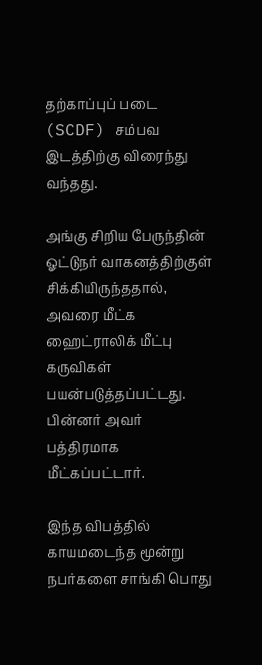தற்காப்புப் படை (SCDF) சம்பவ இடத்திற்கு விரைந்து வந்தது.

அங்கு சிறிய பேருந்தின் ஓட்டுநர் வாகனத்திற்குள் சிக்கியிருந்ததால், அவரை மீட்க ஹைட்ராலிக் மீட்பு கருவிகள் பயன்படுத்தப்பட்டது. பின்னர் அவர் பத்திரமாக மீட்கப்பட்டார்.

இந்த விபத்தில் காயமடைந்த மூன்று நபர்களை சாங்கி பொது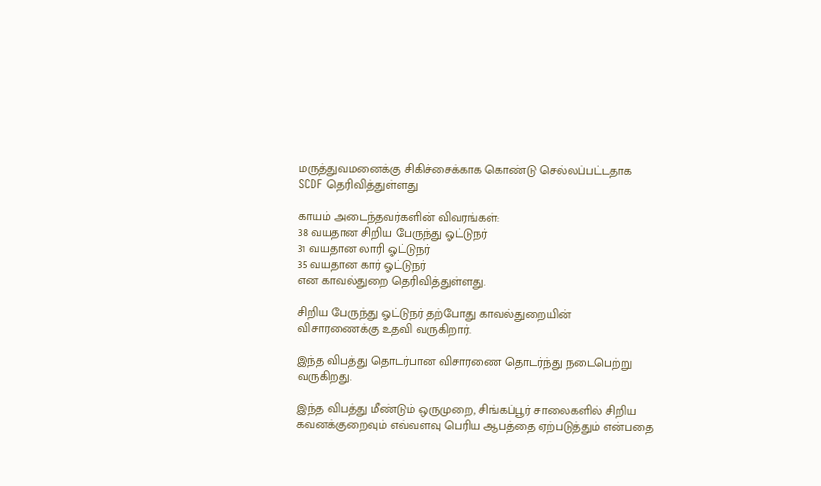மருத்துவமனைக்கு சிகிச்சைக்காக கொண்டு செல்லப்பட்டதாக SCDF தெரிவித்துள்ளது

காயம் அடைந்தவர்களின் விவரங்கள்:
38 வயதான சிறிய பேருந்து ஓட்டுநர்
31 வயதான லாரி ஓட்டுநர்
35 வயதான கார் ஓட்டுநர்
என காவல்துறை தெரிவித்துள்ளது.

சிறிய பேருந்து ஓட்டுநர் தற்போது காவல்துறையின் விசாரணைக்கு உதவி வருகிறார்.

இந்த விபத்து தொடர்பான விசாரணை தொடர்ந்து நடைபெற்று வருகிறது.

இந்த விபத்து மீண்டும் ஒருமுறை, சிங்கப்பூர் சாலைகளில் சிறிய கவனக்குறைவும் எவ்வளவு பெரிய ஆபத்தை ஏற்படுத்தும் என்பதை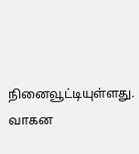நினைவூட்டியுள்ளது. வாகன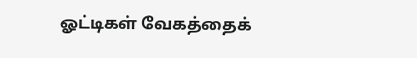ஓட்டிகள் வேகத்தைக்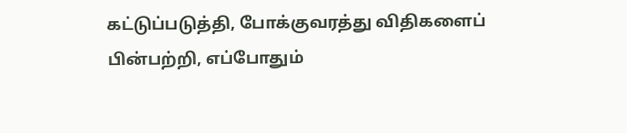கட்டுப்படுத்தி, போக்குவரத்து விதிகளைப் பின்பற்றி, எப்போதும்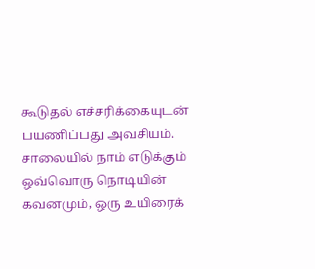கூடுதல் எச்சரிக்கையுடன் பயணிப்பது அவசியம். சாலையில் நாம் எடுக்கும் ஒவ்வொரு நொடியின் கவனமும், ஒரு உயிரைக்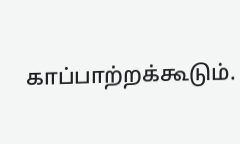காப்பாற்றக்கூடும்.